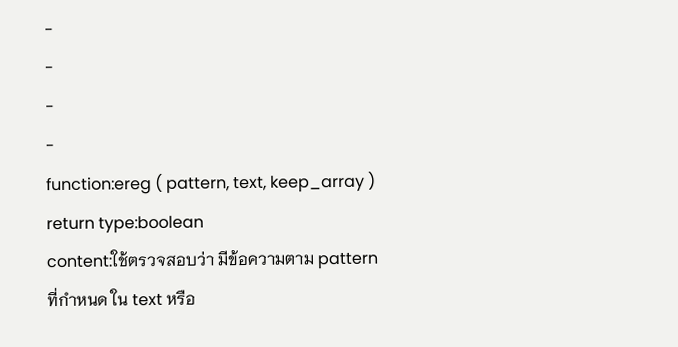-
-
-
-
function:ereg ( pattern, text, keep_array )
return type:boolean
content:ใช้ตรวจสอบว่า มีข้อความตาม pattern ที่กำหนด ใน text หรือ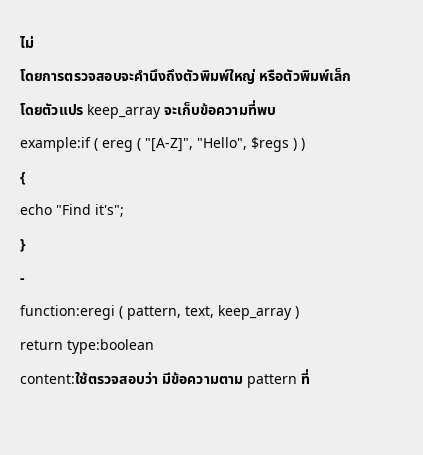ไม่
โดยการตรวจสอบจะคำนึงถึงตัวพิมพ์ใหญ่ หรือตัวพิมพ์เล็ก
โดยตัวแปร keep_array จะเก็บข้อความที่พบ
example:if ( ereg ( "[A-Z]", "Hello", $regs ) )
{
echo "Find it's";
}
-
function:eregi ( pattern, text, keep_array )
return type:boolean
content:ใช้ตรวจสอบว่า มีข้อความตาม pattern ที่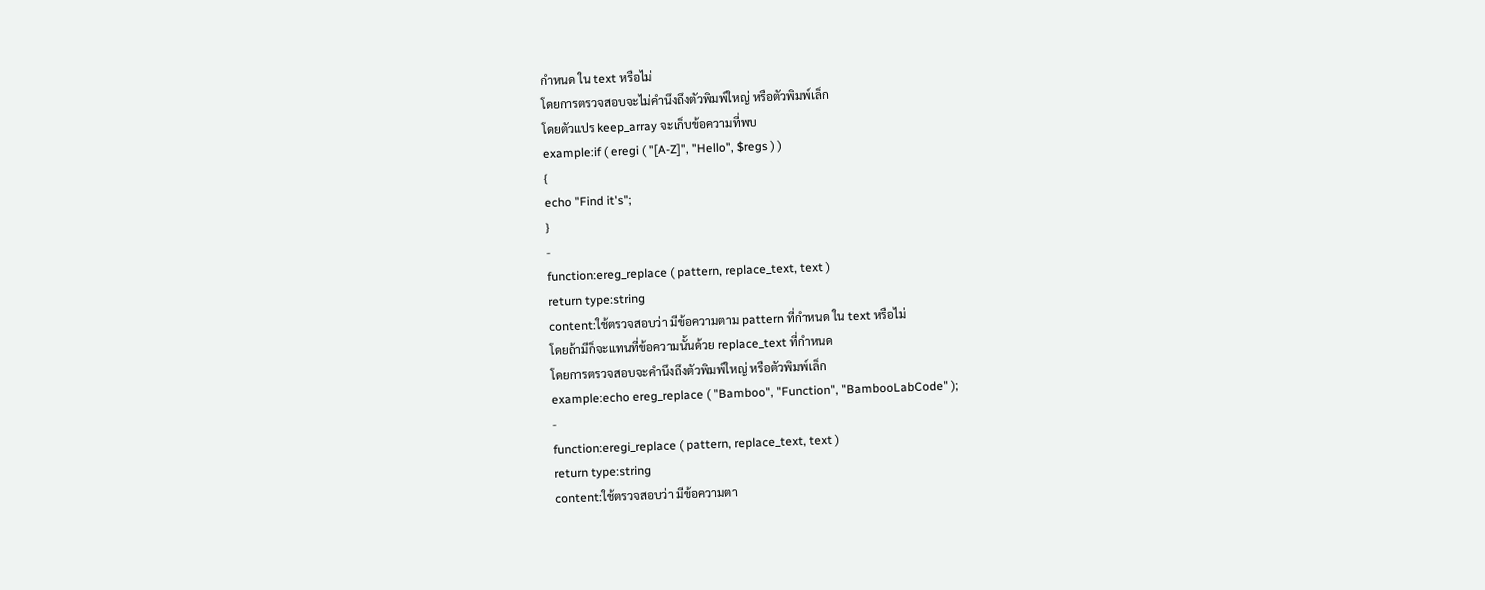กำหนด ใน text หรือไม่
โดยการตรวจสอบจะไม่คำนึงถึงตัวพิมพ์ใหญ่ หรือตัวพิมพ์เล็ก
โดยตัวแปร keep_array จะเก็บข้อความที่พบ
example:if ( eregi ( "[A-Z]", "Hello", $regs ) )
{
echo "Find it's";
}
-
function:ereg_replace ( pattern, replace_text, text )
return type:string
content:ใช้ตรวจสอบว่า มีข้อความตาม pattern ที่กำหนด ใน text หรือไม่
โดยถ้ามีก็จะแทนที่ข้อความนั้นด้วย replace_text ที่กำหนด
โดยการตรวจสอบจะคำนึงถึงตัวพิมพ์ใหญ่ หรือตัวพิมพ์เล็ก
example:echo ereg_replace ( "Bamboo", "Function", "BambooLabCode" );
-
function:eregi_replace ( pattern, replace_text, text )
return type:string
content:ใช้ตรวจสอบว่า มีข้อความตา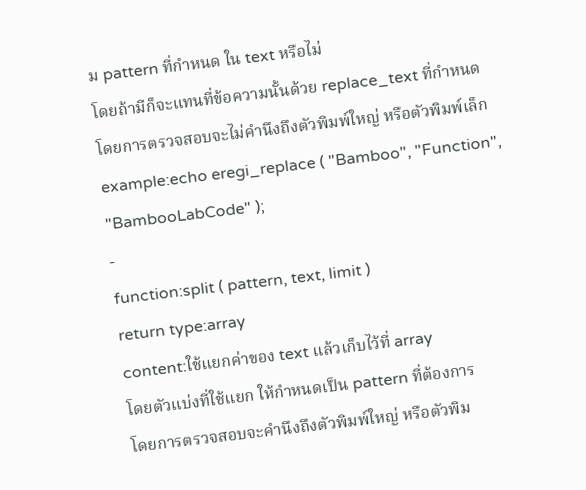ม pattern ที่กำหนด ใน text หรือไม่
โดยถ้ามีก็จะแทนที่ข้อความนั้นด้วย replace_text ที่กำหนด
โดยการตรวจสอบจะไม่คำนึงถึงตัวพิมพ์ใหญ่ หรือตัวพิมพ์เล็ก
example:echo eregi_replace ( "Bamboo", "Function", "BambooLabCode" );
-
function:split ( pattern, text, limit )
return type:array
content:ใช้แยกค่าของ text แล้วเก็บไว้ที่ array
โดยตัวแบ่งที่ใช้แยก ให้กำหนดเป็น pattern ที่ต้องการ
โดยการตรวจสอบจะคำนึงถึงตัวพิมพ์ใหญ่ หรือตัวพิม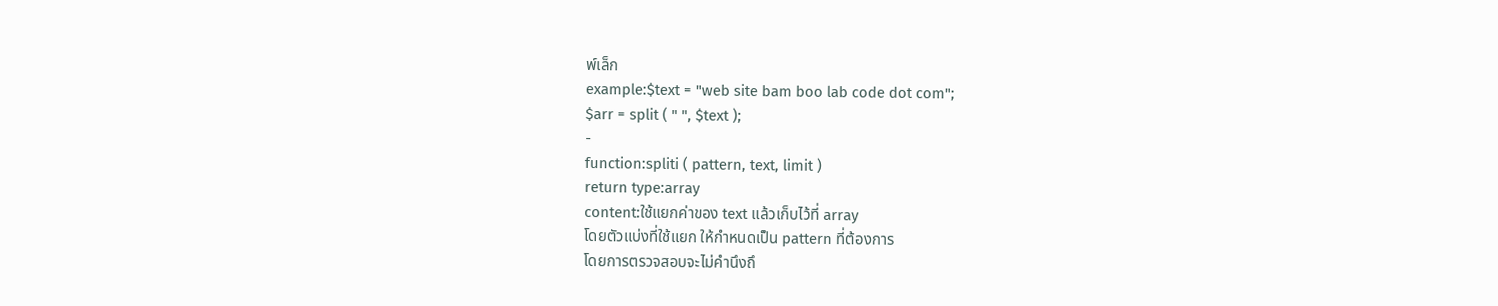พ์เล็ก
example:$text = "web site bam boo lab code dot com";
$arr = split ( " ", $text );
-
function:spliti ( pattern, text, limit )
return type:array
content:ใช้แยกค่าของ text แล้วเก็บไว้ที่ array
โดยตัวแบ่งที่ใช้แยก ให้กำหนดเป็น pattern ที่ต้องการ
โดยการตรวจสอบจะไม่คำนึงถึ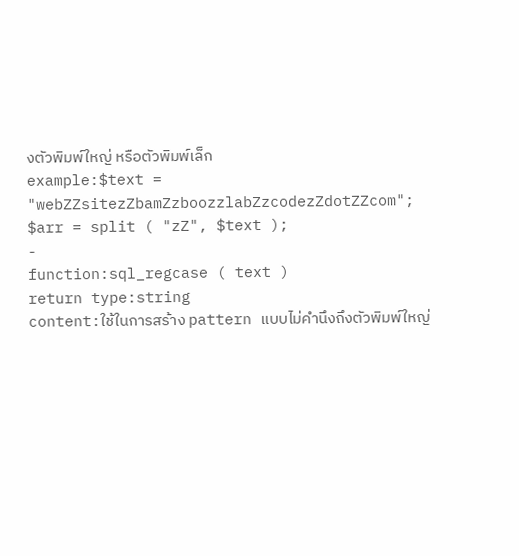งตัวพิมพ์ใหญ่ หรือตัวพิมพ์เล็ก
example:$text = "webZZsitezZbamZzboozzlabZzcodezZdotZZcom";
$arr = split ( "zZ", $text );
-
function:sql_regcase ( text )
return type:string
content:ใช้ในการสร้าง pattern แบบไม่คำนึงถึงตัวพิมพ์ใหญ่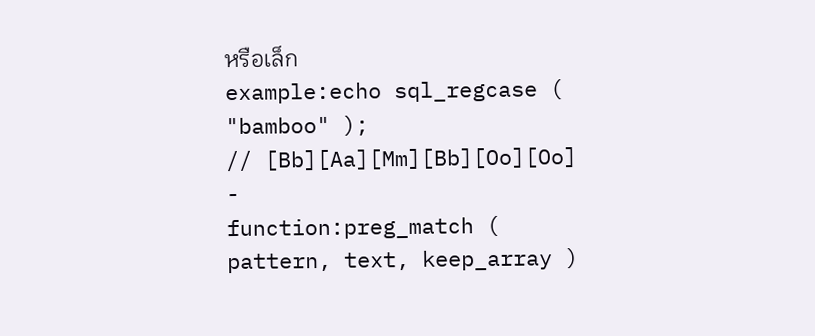หรือเล็ก
example:echo sql_regcase ( "bamboo" );
// [Bb][Aa][Mm][Bb][Oo][Oo]
-
function:preg_match ( pattern, text, keep_array )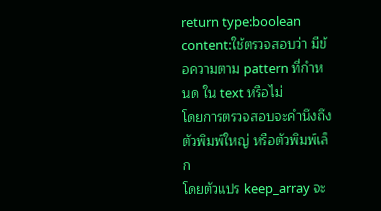return type:boolean
content:ใช้ตรวจสอบว่า มีข้อความตาม pattern ที่กำหนด ใน text หรือไม่
โดยการตรวจสอบจะคำนึงถึงตัวพิมพ์ใหญ่ หรือตัวพิมพ์เล็ก
โดยตัวแปร keep_array จะ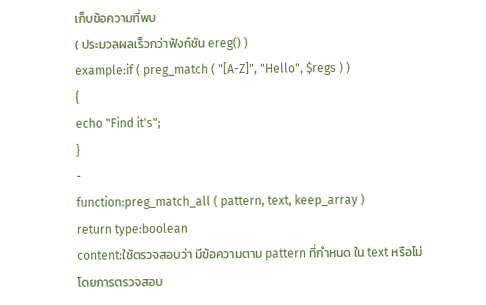เก็บข้อความที่พบ
( ประมวลผลเร็วกว่าฟังก์ชัน ereg() )
example:if ( preg_match ( "[A-Z]", "Hello", $regs ) )
{
echo "Find it's";
}
-
function:preg_match_all ( pattern, text, keep_array )
return type:boolean
content:ใช้ตรวจสอบว่า มีข้อความตาม pattern ที่กำหนด ใน text หรือไม่
โดยการตรวจสอบ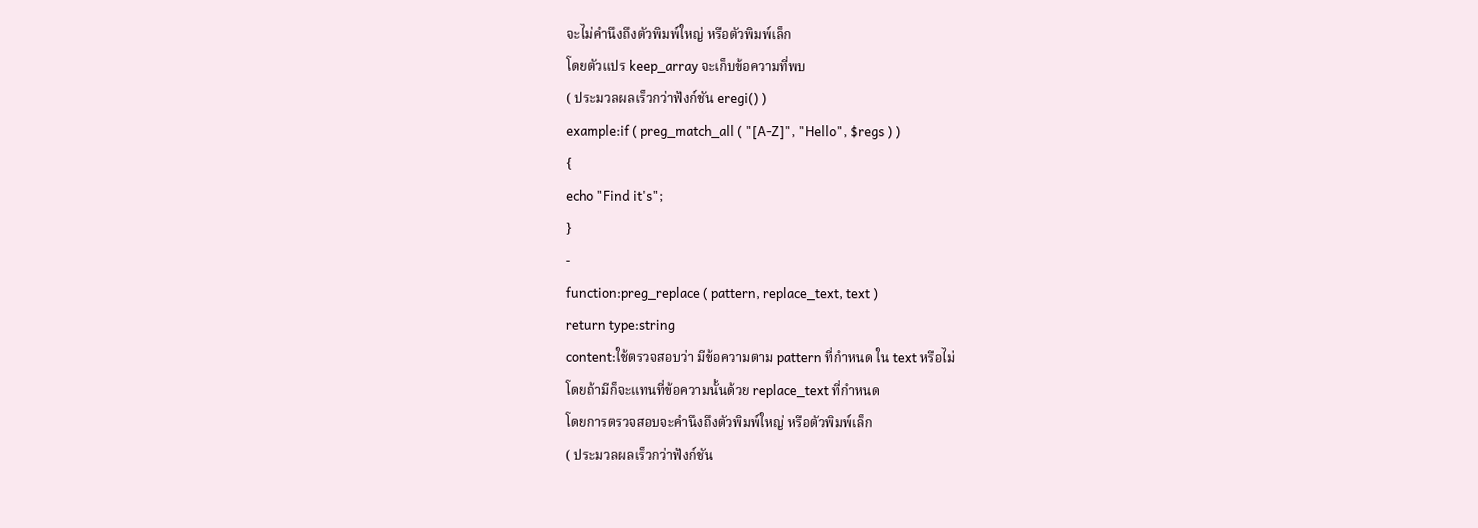จะไม่คำนึงถึงตัวพิมพ์ใหญ่ หรือตัวพิมพ์เล็ก
โดยตัวแปร keep_array จะเก็บข้อความที่พบ
( ประมวลผลเร็วกว่าฟังก์ชัน eregi() )
example:if ( preg_match_all ( "[A-Z]", "Hello", $regs ) )
{
echo "Find it's";
}
-
function:preg_replace ( pattern, replace_text, text )
return type:string
content:ใช้ตรวจสอบว่า มีข้อความตาม pattern ที่กำหนด ใน text หรือไม่
โดยถ้ามีก็จะแทนที่ข้อความนั้นด้วย replace_text ที่กำหนด
โดยการตรวจสอบจะคำนึงถึงตัวพิมพ์ใหญ่ หรือตัวพิมพ์เล็ก
( ประมวลผลเร็วกว่าฟังก์ชัน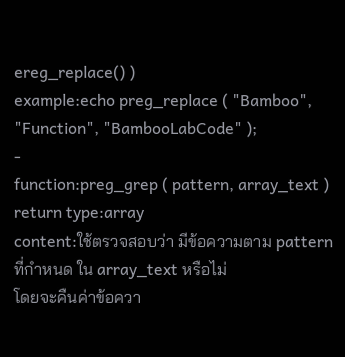ereg_replace() )
example:echo preg_replace ( "Bamboo", "Function", "BambooLabCode" );
-
function:preg_grep ( pattern, array_text )
return type:array
content:ใช้ตรวจสอบว่า มีข้อความตาม pattern ที่กำหนด ใน array_text หรือไม่
โดยจะคืนค่าข้อควา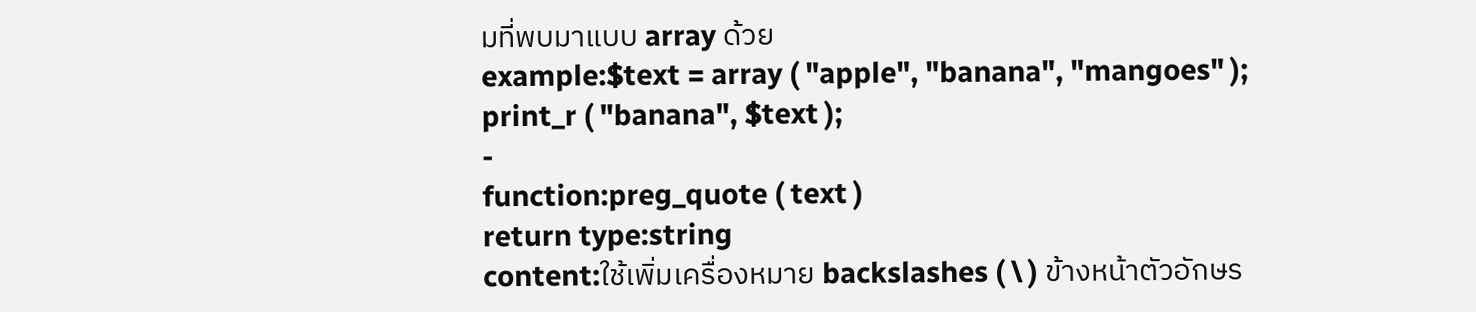มที่พบมาแบบ array ด้วย
example:$text = array ( "apple", "banana", "mangoes" );
print_r ( "banana", $text );
-
function:preg_quote ( text )
return type:string
content:ใช้เพิ่มเครื่องหมาย backslashes ( \ ) ข้างหน้าตัวอักษร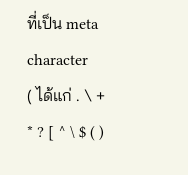ที่เป็น meta character
( ได้แก่ . \ + * ? [ ^ \ $ ( )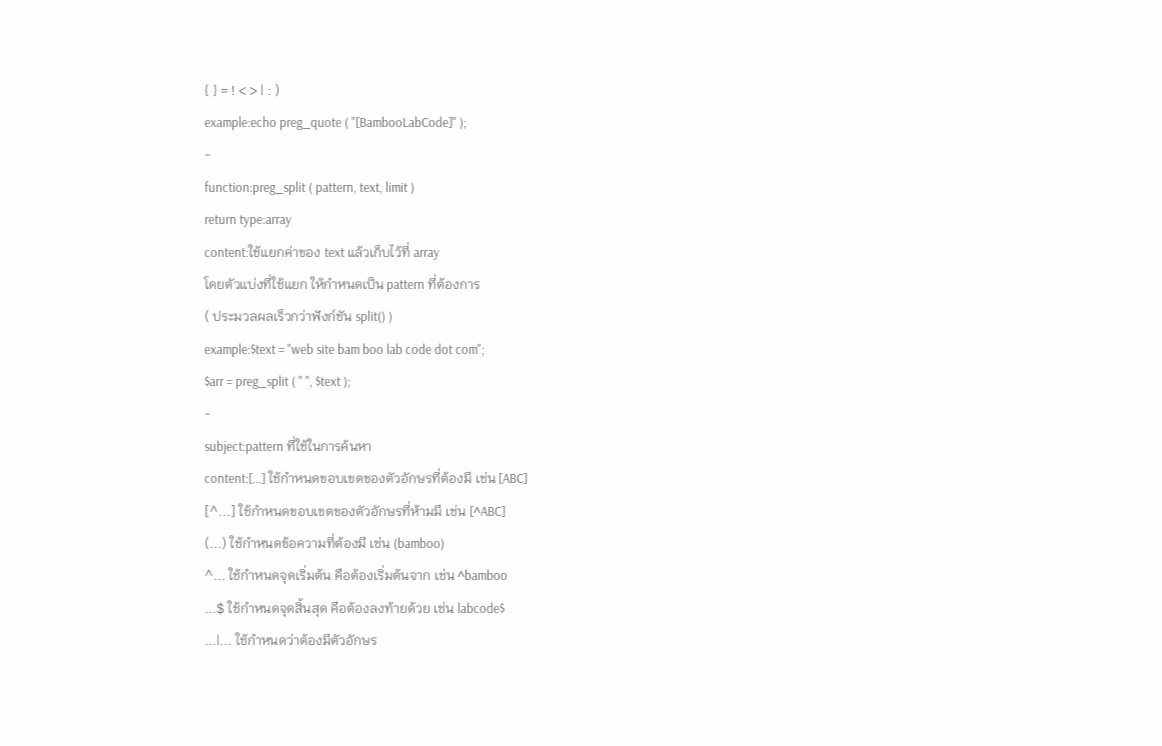{ } = ! < > | : )
example:echo preg_quote ( "[BambooLabCode]" );
-
function:preg_split ( pattern, text, limit )
return type:array
content:ใช้แยกค่าของ text แล้วเก็บไว้ที่ array
โดยตัวแบ่งที่ใช้แยก ให้กำหนดเป็น pattern ที่ต้องการ
( ประมวลผลเร็วกว่าฟังก์ชัน split() )
example:$text = "web site bam boo lab code dot com";
$arr = preg_split ( " ", $text );
-
subject:pattern ที่ใช้ในการค้นหา
content:[...] ใช้กำหนดขอบเขตของตัวอักษรที่ต้องมี เช่น [ABC]
[^...] ใช้กำหนดขอบเขตของตัวอักษรที่ห้ามมี เช่น [^ABC]
(...) ใช้กำหนดข้อความที่ต้องมี เช่น (bamboo)
^... ใช้กำหนดจุดเริ่มต้น คือต้องเริ่มต้นจาก เช่น ^bamboo
...$ ใช้กำหนดจุดสิ้นสุด คือต้องลงท้ายด้วย เช่น labcode$
...|... ใช้กำหนดว่าต้องมีตัวอักษร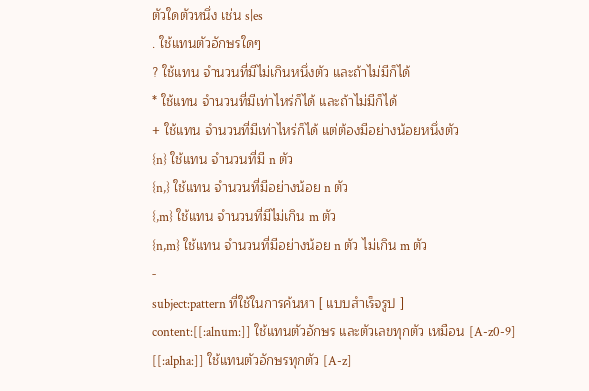ตัวใดตัวหนึ่ง เช่น s|es
. ใช้แทนตัวอักษรใดๆ
? ใช้แทน จำนวนที่มีไม่เกินหนึ่งตัว และถ้าไม่มีก็ได้
* ใช้แทน จำนวนที่มีเท่าไหร่ก็ได้ และถ้าไม่มีก็ได้
+ ใช้แทน จำนวนที่มีเท่าไหร่ก็ได้ แต่ต้องมีอย่างน้อยหนึ่งตัว
{n} ใช้แทน จำนวนที่มี n ตัว
{n,} ใช้แทน จำนวนที่มีอย่างน้อย n ตัว
{,m} ใช้แทน จำนวนที่มีไม่เกิน m ตัว
{n,m} ใช้แทน จำนวนที่มีอย่างน้อย n ตัว ไม่เกิน m ตัว
-
subject:pattern ที่ใช้ในการค้นหา [ แบบสำเร็จรูป ]
content:[[:alnum:]] ใช้แทนตัวอักษร และตัวเลขทุกตัว เหมือน [A-z0-9]
[[:alpha:]] ใช้แทนตัวอักษรทุกตัว [A-z]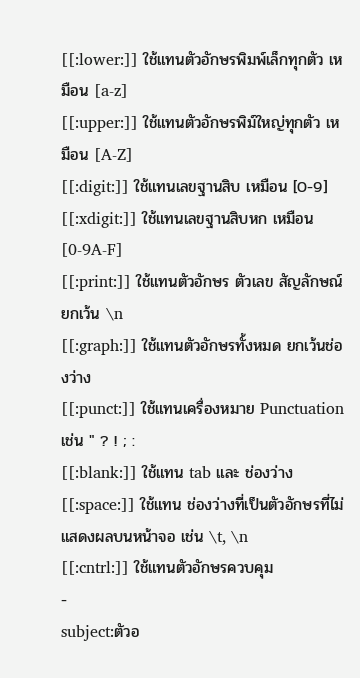[[:lower:]] ใช้แทนตัวอักษรพิมพ์เล็กทุกตัว เหมือน [a-z]
[[:upper:]] ใช้แทนตัวอักษรพิม์ใหญ่ทุกตัว เหมือน [A-Z]
[[:digit:]] ใช้แทนเลขฐานสิบ เหมือน [0-9]
[[:xdigit:]] ใช้แทนเลขฐานสิบหก เหมือน [0-9A-F]
[[:print:]] ใช้แทนตัวอักษร ตัวเลข สัญลักษณ์ ยกเว้น \n
[[:graph:]] ใช้แทนตัวอักษรทั้งหมด ยกเว้นช่องว่าง
[[:punct:]] ใช้แทนเครื่องหมาย Punctuation เช่น " ? ! ; :
[[:blank:]] ใช้แทน tab และ ช่องว่าง
[[:space:]] ใช้แทน ช่องว่างที่เป็นตัวอักษรที่ไม่แสดงผลบนหน้าจอ เช่น \t, \n
[[:cntrl:]] ใช้แทนตัวอักษรควบคุม
-
subject:ตัวอ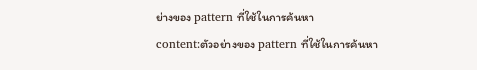ย่างของ pattern ที่ใช้ในการค้นหา
content:ตัวอย่างของ pattern ที่ใช้ในการค้นหา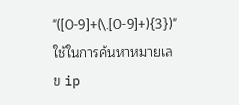"([0-9]+(\.[0-9]+){3})" ใช้ในการค้นหาหมายเลข ip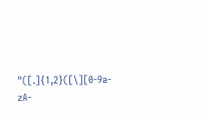"([.]{1,2}([\][0-9a-zA-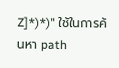Z]*)*)" ใช้ในการค้นหา path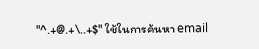"^.+@.+\..+$" ใช้ในการค้นหา email